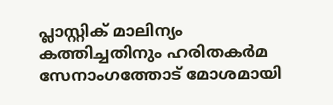പ്ലാസ്റ്റിക് മാലിന്യം കത്തിച്ചതിനും ഹരിതകര്‍മ സേനാംഗത്തോട് മോശമായി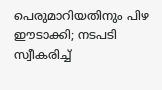പെരുമാറിയതിനും പിഴ ഈടാക്കി; നടപടി സ്വീകരിച്ച്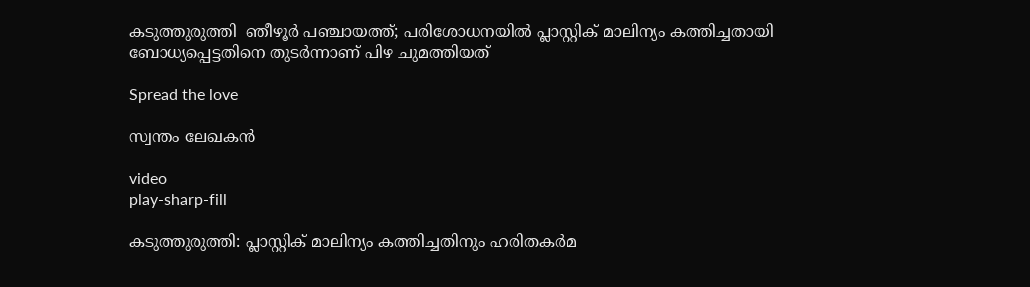കടുത്തുരുത്തി  ഞീഴൂര്‍ പഞ്ചായത്ത്; പരിശോധനയില്‍ പ്ലാസ്റ്റിക് മാലിന്യം കത്തിച്ചതായി ബോധ്യപ്പെട്ടതിനെ തുടര്‍ന്നാണ് പിഴ ചുമത്തിയത്

Spread the love

സ്വന്തം ലേഖകൻ

video
play-sharp-fill

കടുത്തുരുത്തി: പ്ലാസ്റ്റിക് മാലിന്യം കത്തിച്ചതിനും ഹരിതകര്‍മ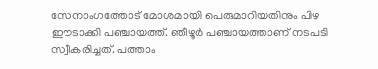സേനാംഗത്തോട് മോശമായി പെരുമാറിയതിനും പിഴ ഈടാക്കി പഞ്ചായത്ത്. ഞീഴൂര്‍ പഞ്ചായത്താണ് നടപടി സ്വീകരിച്ചത്. പത്താം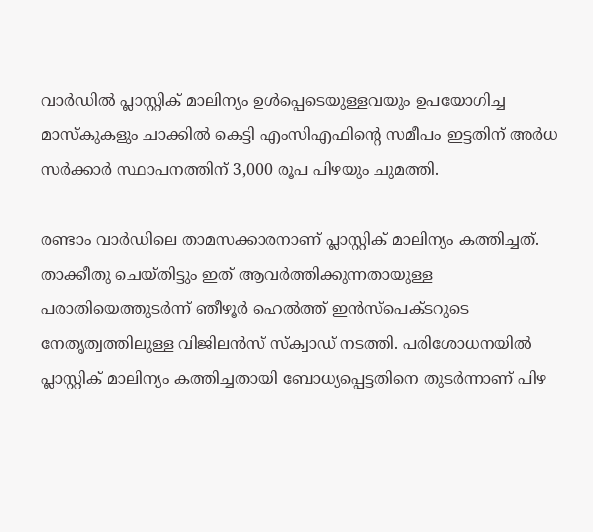വാര്‍ഡില്‍ പ്ലാസ്റ്റിക് മാലിന്യം ഉള്‍പ്പെടെയുള്ളവയും ഉപയോഗിച്ച മാസ്‌കുകളും ചാക്കില്‍ കെട്ടി എംസിഎഫിന്‍റെ സമീപം ഇട്ടതിന് അര്‍ധ സര്‍ക്കാര്‍ സ്ഥാപനത്തിന് 3,000 രൂപ പിഴയും ചുമത്തി.

രണ്ടാം വാര്‍ഡിലെ താമസക്കാരനാണ് പ്ലാസ്റ്റിക് മാലിന്യം കത്തിച്ചത്. താക്കീതു ചെയ്തിട്ടും ഇത് ആവര്‍ത്തിക്കുന്നതായുള്ള പരാതിയെത്തുടര്‍ന്ന് ഞീഴൂര്‍ ഹെല്‍ത്ത് ഇന്‍സ്‌പെക്ടറുടെ നേതൃത്വത്തിലുള്ള വിജിലന്‍സ് സ്‌ക്വാഡ് നടത്തി. പരിശോധനയില്‍ പ്ലാസ്റ്റിക് മാലിന്യം കത്തിച്ചതായി ബോധ്യപ്പെട്ടതിനെ തുടര്‍ന്നാണ് പിഴ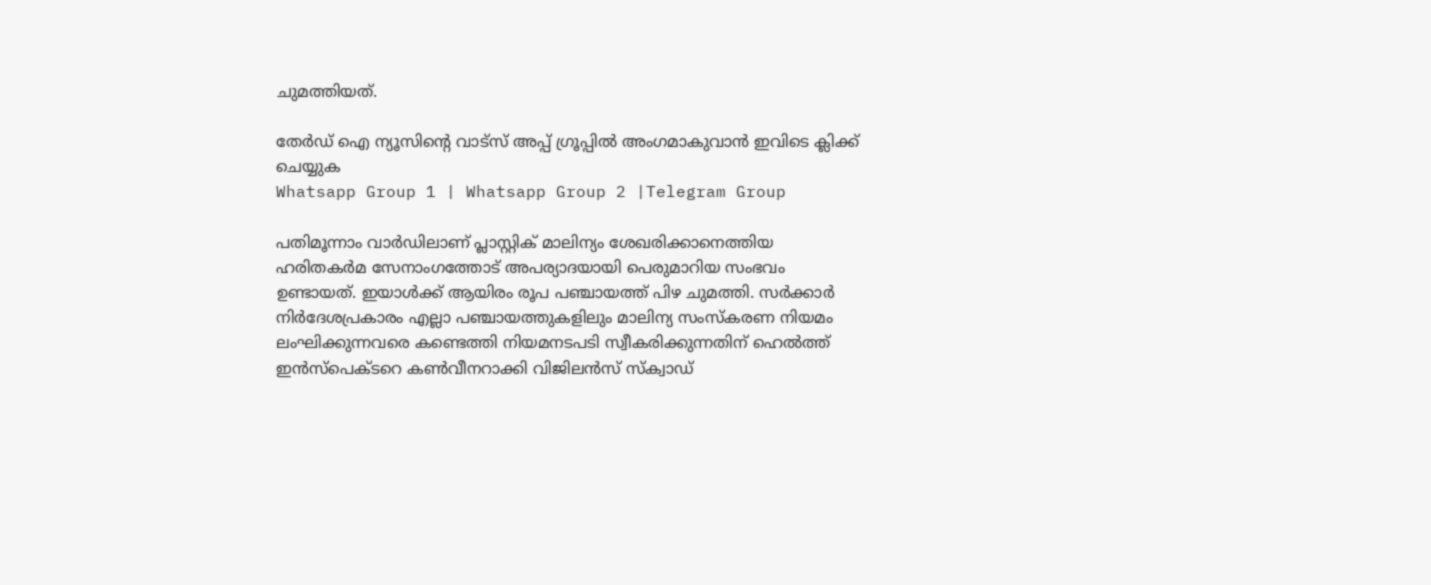ചുമത്തിയത്.

തേർഡ് ഐ ന്യൂസിന്റെ വാട്സ് അപ്പ് ഗ്രൂപ്പിൽ അംഗമാകുവാൻ ഇവിടെ ക്ലിക്ക് ചെയ്യുക
Whatsapp Group 1 | Whatsapp Group 2 |Telegram Group

പതിമൂന്നാം വാര്‍ഡിലാണ് പ്ലാസ്റ്റിക് മാലിന്യം ശേഖരിക്കാനെത്തിയ ഹരിതകര്‍മ സേനാംഗത്തോട് അപര്യാദയായി പെരുമാറിയ സംഭവം ഉണ്ടായത്. ഇയാള്‍ക്ക് ആയിരം രൂപ പഞ്ചായത്ത് പിഴ ചുമത്തി. സര്‍ക്കാര്‍ നിര്‍ദേശപ്രകാരം എല്ലാ പഞ്ചായത്തുകളിലും മാലിന്യ സംസ്‌കരണ നിയമം ലംഘിക്കുന്നവരെ കണ്ടെത്തി നിയമനടപടി സ്വീകരിക്കുന്നതിന് ഹെല്‍ത്ത് ഇന്‍സ്‌പെക്ടറെ കണ്‍വീനറാക്കി വിജിലന്‍സ് സ്‌ക്വാഡ്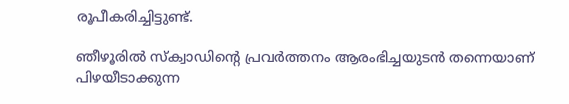രൂപീകരിച്ചിട്ടുണ്ട്.

ഞീഴൂരില്‍ സ്‌ക്വാഡിന്‍റെ പ്രവര്‍ത്തനം ആരംഭിച്ചയുടൻ തന്നെയാണ് പിഴയീടാക്കുന്ന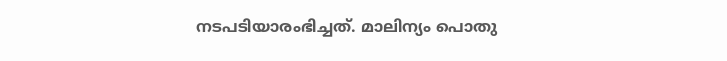നടപടിയാരംഭിച്ചത്. മാലിന്യം പൊതു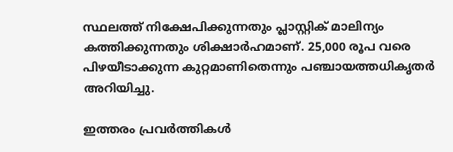സ്ഥലത്ത് നിക്ഷേപിക്കുന്നതും പ്ലാസ്റ്റിക് മാലിന്യം കത്തിക്കുന്നതും ശിക്ഷാര്‍ഹമാണ്. 25,000 രൂപ വരെ പിഴയീടാക്കുന്ന കുറ്റമാണിതെന്നും പഞ്ചായത്തധികൃതര്‍ അറിയിച്ചു.

ഇത്തരം പ്രവര്‍ത്തികള്‍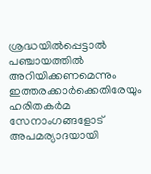ശ്രദ്ധയില്‍പ്പെട്ടാല്‍ പഞ്ചായത്തില്‍ അറിയിക്കണമെന്നും ഇത്തരക്കാര്‍ക്കെതിരേയും ഹരിതകര്‍മ സേനാംഗങ്ങളോട് അപമര്യാദയായി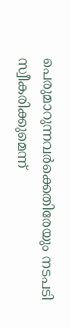പെരുമാറുന്നവര്‍ക്കെതിരേയും നടപടി സ്വീകരിക്കുമെന്ന്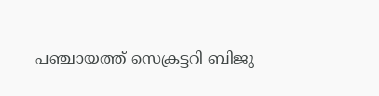പഞ്ചായത്ത് സെക്രട്ടറി ബിജു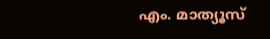എം. മാത്യൂസ്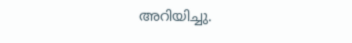അറിയിച്ചു.